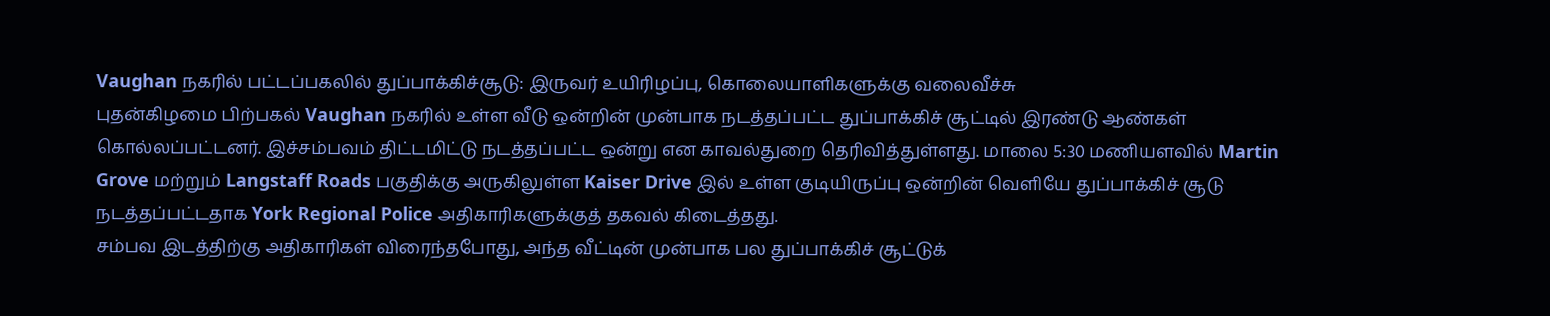Vaughan நகரில் பட்டப்பகலில் துப்பாக்கிச்சூடு: இருவர் உயிரிழப்பு, கொலையாளிகளுக்கு வலைவீச்சு
புதன்கிழமை பிற்பகல் Vaughan நகரில் உள்ள வீடு ஒன்றின் முன்பாக நடத்தப்பட்ட துப்பாக்கிச் சூட்டில் இரண்டு ஆண்கள் கொல்லப்பட்டனர். இச்சம்பவம் திட்டமிட்டு நடத்தப்பட்ட ஒன்று என காவல்துறை தெரிவித்துள்ளது. மாலை 5:30 மணியளவில் Martin Grove மற்றும் Langstaff Roads பகுதிக்கு அருகிலுள்ள Kaiser Drive இல் உள்ள குடியிருப்பு ஒன்றின் வெளியே துப்பாக்கிச் சூடு நடத்தப்பட்டதாக York Regional Police அதிகாரிகளுக்குத் தகவல் கிடைத்தது.
சம்பவ இடத்திற்கு அதிகாரிகள் விரைந்தபோது, அந்த வீட்டின் முன்பாக பல துப்பாக்கிச் சூட்டுக்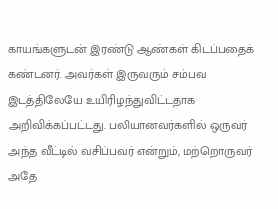காயங்களுடன் இரண்டு ஆண்கள் கிடப்பதைக் கண்டனர். அவர்கள் இருவரும் சம்பவ இடத்திலேயே உயிரிழந்துவிட்டதாக அறிவிக்கப்பட்டது. பலியானவர்களில் ஒருவர் அந்த வீட்டில் வசிப்பவர் என்றும், மற்றொருவர் அதே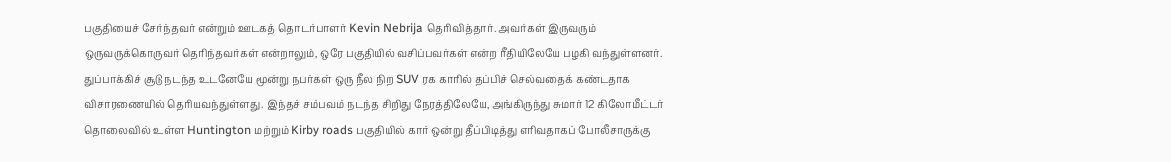பகுதியைச் சேர்ந்தவர் என்றும் ஊடகத் தொடர்பாளர் Kevin Nebrija தெரிவித்தார். அவர்கள் இருவரும் ஒருவருக்கொருவர் தெரிந்தவர்கள் என்றாலும், ஒரே பகுதியில் வசிப்பவர்கள் என்ற ரீதியிலேயே பழகி வந்துள்ளனர்.
துப்பாக்கிச் சூடு நடந்த உடனேயே மூன்று நபர்கள் ஒரு நீல நிற SUV ரக காரில் தப்பிச் செல்வதைக் கண்டதாக விசாரணையில் தெரியவந்துள்ளது. இந்தச் சம்பவம் நடந்த சிறிது நேரத்திலேயே, அங்கிருந்து சுமார் 12 கிலோமீட்டர் தொலைவில் உள்ள Huntington மற்றும் Kirby roads பகுதியில் கார் ஒன்று தீப்பிடித்து எரிவதாகப் போலீசாருக்கு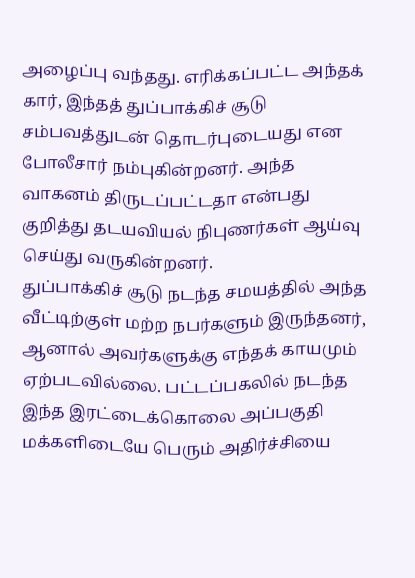அழைப்பு வந்தது. எரிக்கப்பட்ட அந்தக் கார், இந்தத் துப்பாக்கிச் சூடு சம்பவத்துடன் தொடர்புடையது என போலீசார் நம்புகின்றனர். அந்த வாகனம் திருடப்பட்டதா என்பது குறித்து தடயவியல் நிபுணர்கள் ஆய்வு செய்து வருகின்றனர்.
துப்பாக்கிச் சூடு நடந்த சமயத்தில் அந்த வீட்டிற்குள் மற்ற நபர்களும் இருந்தனர், ஆனால் அவர்களுக்கு எந்தக் காயமும் ஏற்படவில்லை. பட்டப்பகலில் நடந்த இந்த இரட்டைக்கொலை அப்பகுதி மக்களிடையே பெரும் அதிர்ச்சியை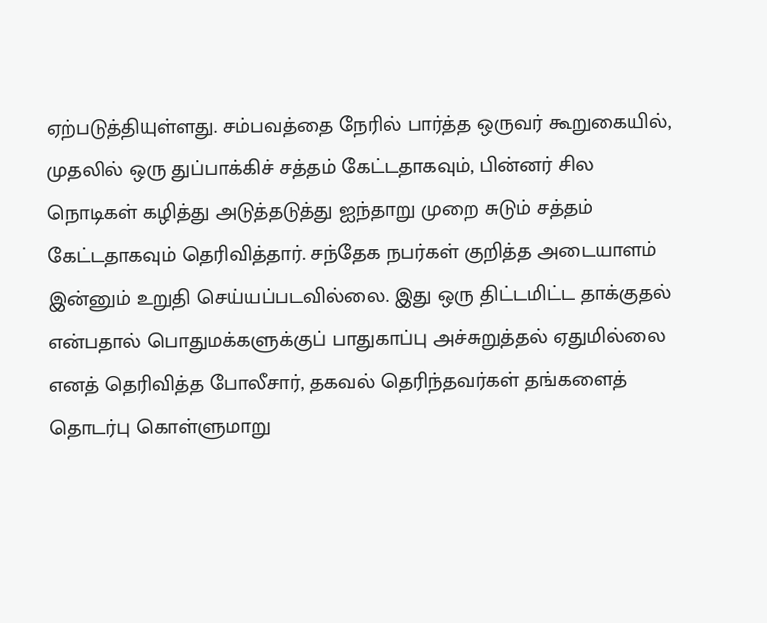ஏற்படுத்தியுள்ளது. சம்பவத்தை நேரில் பார்த்த ஒருவர் கூறுகையில், முதலில் ஒரு துப்பாக்கிச் சத்தம் கேட்டதாகவும், பின்னர் சில நொடிகள் கழித்து அடுத்தடுத்து ஐந்தாறு முறை சுடும் சத்தம் கேட்டதாகவும் தெரிவித்தார். சந்தேக நபர்கள் குறித்த அடையாளம் இன்னும் உறுதி செய்யப்படவில்லை. இது ஒரு திட்டமிட்ட தாக்குதல் என்பதால் பொதுமக்களுக்குப் பாதுகாப்பு அச்சுறுத்தல் ஏதுமில்லை எனத் தெரிவித்த போலீசார், தகவல் தெரிந்தவர்கள் தங்களைத் தொடர்பு கொள்ளுமாறு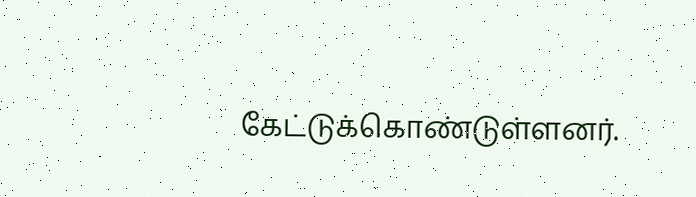கேட்டுக்கொண்டுள்ளனர்.